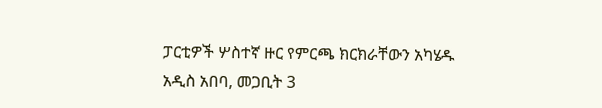ፓርቲዎች ሦስተኛ ዙር የምርጫ ክርክራቸውን አካሄዱ
አዲስ አበባ, መጋቢት 3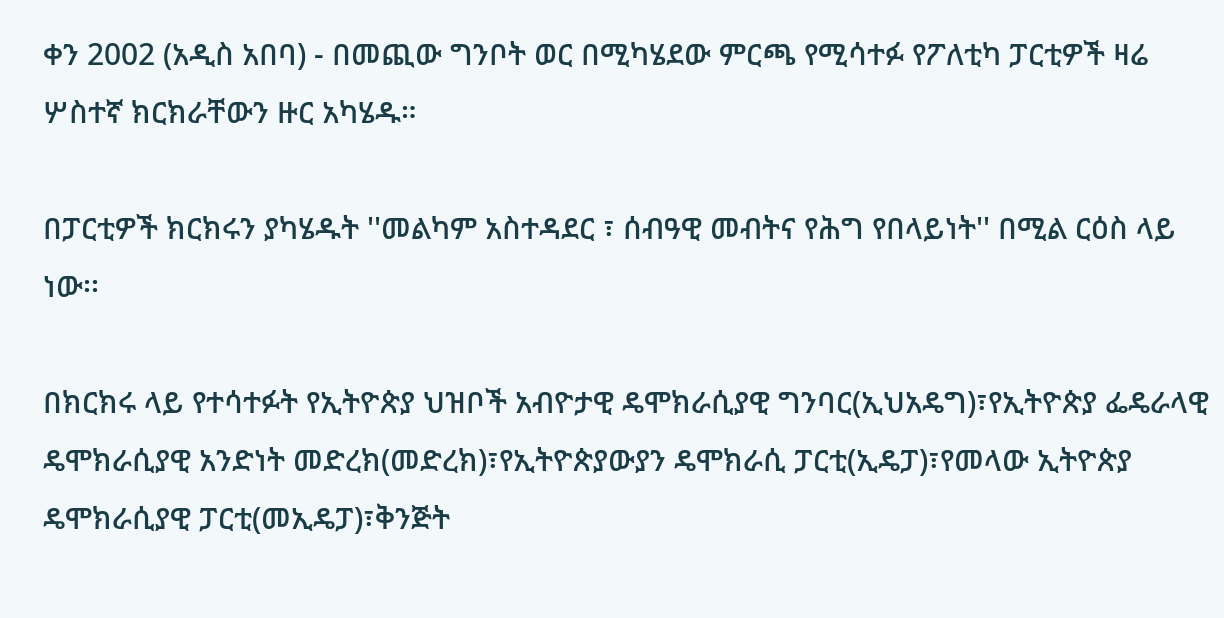ቀን 2002 (አዲስ አበባ) - በመጪው ግንቦት ወር በሚካሄደው ምርጫ የሚሳተፉ የፖለቲካ ፓርቲዎች ዛሬ ሦስተኛ ክርክራቸውን ዙር አካሄዱ።

በፓርቲዎች ክርክሩን ያካሄዱት ''መልካም አስተዳደር ፣ ሰብዓዊ መብትና የሕግ የበላይነት'' በሚል ርዕስ ላይ ነው፡፡

በክርክሩ ላይ የተሳተፉት የኢትዮጵያ ህዝቦች አብዮታዊ ዴሞክራሲያዊ ግንባር(ኢህአዴግ)፣የኢትዮጵያ ፌዴራላዊ ዴሞክራሲያዊ አንድነት መድረክ(መድረክ)፣የኢትዮጵያውያን ዴሞክራሲ ፓርቲ(ኢዴፓ)፣የመላው ኢትዮጵያ ዴሞክራሲያዊ ፓርቲ(መኢዴፓ)፣ቅንጅት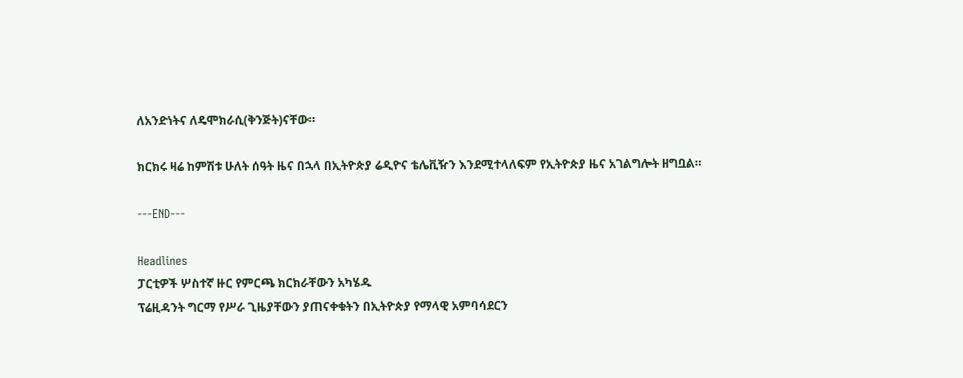ለአንድነትና ለዴሞክራሲ(ቅንጅት)ናቸው።

ክርክሩ ዛሬ ከምሽቱ ሁለት ሰዓት ዜና በኋላ በኢትዮጵያ ሬዲዮና ቴሌቪዥን እንደሚተላለፍም የኢትዮጵያ ዜና አገልግሎት ዘግቧል።

---END---

Headlines
ፓርቲዎች ሦስተኛ ዙር የምርጫ ክርክራቸውን አካሄዱ
ፕሬዚዳንት ግርማ የሥራ ጊዜያቸውን ያጠናቀቁትን በኢትዮጵያ የማላዊ አምባሳደርን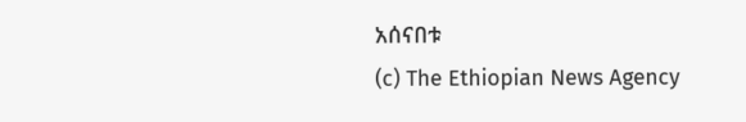አሰናበቱ
(c) The Ethiopian News Agency